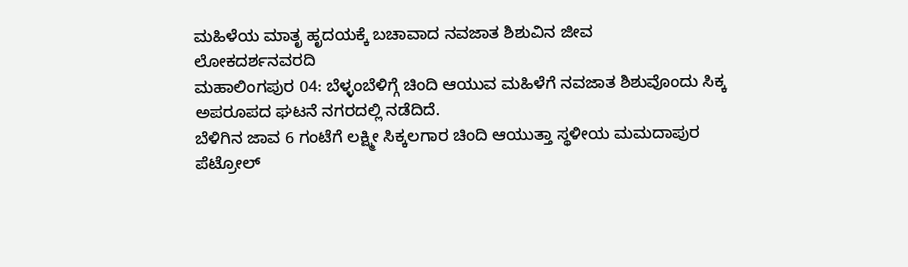ಮಹಿಳೆಯ ಮಾತೃ ಹೃದಯಕ್ಕೆ ಬಚಾವಾದ ನವಜಾತ ಶಿಶುವಿನ ಜೀವ
ಲೋಕದರ್ಶನವರದಿ
ಮಹಾಲಿಂಗಪುರ 04: ಬೆಳ್ಳಂಬೆಳಿಗ್ಗೆ ಚಿಂದಿ ಆಯುವ ಮಹಿಳೆಗೆ ನವಜಾತ ಶಿಶುವೊಂದು ಸಿಕ್ಕ ಅಪರೂಪದ ಘಟನೆ ನಗರದಲ್ಲಿ ನಡೆದಿದೆ.
ಬೆಳಿಗಿನ ಜಾವ 6 ಗಂಟೆಗೆ ಲಕ್ಷ್ಮೀ ಸಿಕ್ಕಲಗಾರ ಚಿಂದಿ ಆಯುತ್ತಾ ಸ್ಥಳೀಯ ಮಮದಾಪುರ ಪೆಟ್ರೋಲ್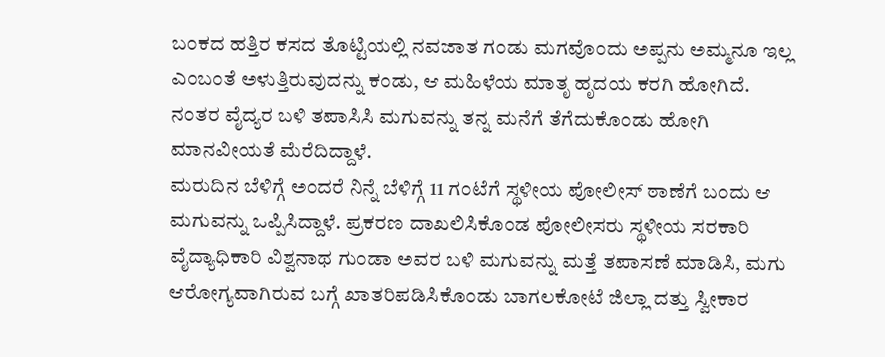ಬಂಕದ ಹತ್ತಿರ ಕಸದ ತೊಟ್ಟಿಯಲ್ಲಿ ನವಜಾತ ಗಂಡು ಮಗವೊಂದು ಅಪ್ಪನು ಅಮ್ಮನೂ ಇಲ್ಲ ಎಂಬಂತೆ ಅಳುತ್ತಿರುವುದನ್ನು ಕಂಡು, ಆ ಮಹಿಳೆಯ ಮಾತೃ ಹೃದಯ ಕರಗಿ ಹೋಗಿದೆ. ನಂತರ ವೈದ್ಯರ ಬಳಿ ತಪಾಸಿಸಿ ಮಗುವನ್ನು ತನ್ನ ಮನೆಗೆ ತೆಗೆದುಕೊಂಡು ಹೋಗಿ ಮಾನವೀಯತೆ ಮೆರೆದಿದ್ದಾಳೆ.
ಮರುದಿನ ಬೆಳಿಗ್ಗೆ ಅಂದರೆ ನಿನ್ನೆ ಬೆಳಿಗ್ಗೆ 11 ಗಂಟೆಗೆ ಸ್ಥಳೀಯ ಪೋಲೀಸ್ ಠಾಣೆಗೆ ಬಂದು ಆ ಮಗುವನ್ನು ಒಪ್ಪಿಸಿದ್ದಾಳೆ. ಪ್ರಕರಣ ದಾಖಲಿಸಿಕೊಂಡ ಪೋಲೀಸರು ಸ್ಥಳೀಯ ಸರಕಾರಿ ವೈದ್ಯಾಧಿಕಾರಿ ವಿಶ್ವನಾಥ ಗುಂಡಾ ಅವರ ಬಳಿ ಮಗುವನ್ನು ಮತ್ತೆ ತಪಾಸಣೆ ಮಾಡಿಸಿ, ಮಗು ಆರೋಗ್ಯವಾಗಿರುವ ಬಗ್ಗೆ ಖಾತರಿಪಡಿಸಿಕೊಂಡು ಬಾಗಲಕೋಟೆ ಜಿಲ್ಲಾ ದತ್ತು ಸ್ವೀಕಾರ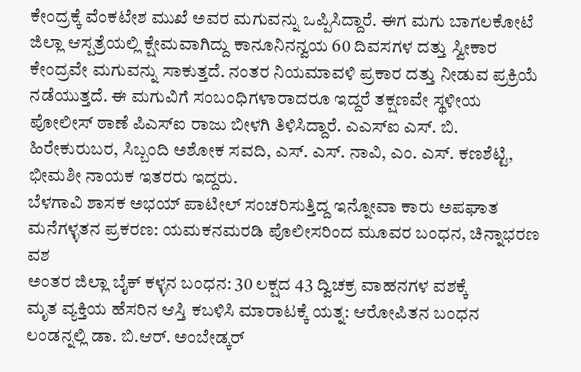ಕೇಂದ್ರಕ್ಕೆ ವೆಂಕಟೇಶ ಮುಖೆ ಅವರ ಮಗುವನ್ನು ಒಪ್ಪಿಸಿದ್ದಾರೆ. ಈಗ ಮಗು ಬಾಗಲಕೋಟೆ ಜಿಲ್ಲಾ ಆಸ್ಪತ್ರೆಯಲ್ಲಿ ಕ್ಷೇಮವಾಗಿದ್ದು ಕಾನೂನಿನನ್ವಯ 60 ದಿವಸಗಳ ದತ್ತು ಸ್ವೀಕಾರ ಕೇಂದ್ರವೇ ಮಗುವನ್ನು ಸಾಕುತ್ತದೆ. ನಂತರ ನಿಯಮಾವಳಿ ಪ್ರಕಾರ ದತ್ತು ನೀಡುವ ಪ್ರಕ್ರಿಯೆ ನಡೆಯುತ್ತದೆ. ಈ ಮಗುವಿಗೆ ಸಂಬಂಧಿಗಳಾರಾದರೂ ಇದ್ದರೆ ತಕ್ಷಣವೇ ಸ್ಥಳೀಯ ಪೋಲೀಸ್ ಠಾಣೆ ಪಿಎಸ್ಐ ರಾಜು ಬೀಳಗಿ ತಿಳಿಸಿದ್ದಾರೆ. ಎಎಸ್ಐ ಎಸ್. ಬಿ. ಹಿರೇಕುರುಬರ, ಸಿಬ್ಬಂದಿ ಅಶೋಕ ಸವದಿ, ಎಸ್. ಎಸ್. ನಾವಿ, ಎಂ. ಎಸ್. ಕಣಶೆಟ್ಟಿ, ಭೀಮಶೀ ನಾಯಕ ಇತರರು ಇದ್ದರು.
ಬೆಳಗಾವಿ ಶಾಸಕ ಅಭಯ್ ಪಾಟೀಲ್ ಸಂಚರಿಸುತ್ತಿದ್ದ ಇನ್ನೋವಾ ಕಾರು ಅಪಘಾತ
ಮನೆಗಳ್ಳತನ ಪ್ರಕರಣ: ಯಮಕನಮರಡಿ ಪೊಲೀಸರಿಂದ ಮೂವರ ಬಂಧನ, ಚಿನ್ನಾಭರಣ ವಶ
ಅಂತರ ಜಿಲ್ಲಾ ಬೈಕ್ ಕಳ್ಳನ ಬಂಧನ: 30 ಲಕ್ಷದ 43 ದ್ವಿಚಕ್ರ ವಾಹನಗಳ ವಶಕ್ಕೆ
ಮೃತ ವ್ಯಕ್ತಿಯ ಹೆಸರಿನ ಆಸ್ತಿ ಕಬಳಿಸಿ ಮಾರಾಟಕ್ಕೆ ಯತ್ನ: ಆರೋಪಿತನ ಬಂಧನ
ಲಂಡನ್ನಲ್ಲಿ ಡಾ. ಬಿ.ಆರ್. ಅಂಬೇಡ್ಕರ್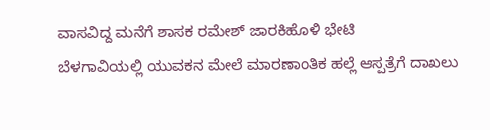ವಾಸವಿದ್ದ ಮನೆಗೆ ಶಾಸಕ ರಮೇಶ್ ಜಾರಕಿಹೊಳಿ ಭೇಟಿ
ಬೆಳಗಾವಿಯಲ್ಲಿ ಯುವಕನ ಮೇಲೆ ಮಾರಣಾಂತಿಕ ಹಲ್ಲೆ ಆಸ್ಪತ್ರೆಗೆ ದಾಖಲು